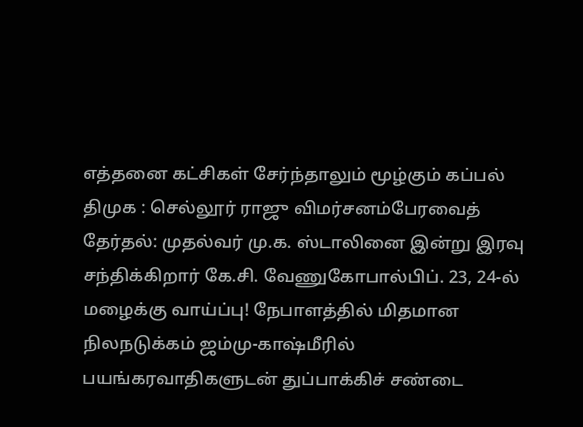எத்தனை கட்சிகள் சேர்ந்தாலும் மூழ்கும் கப்பல் திமுக : செல்லூர் ராஜு விமர்சனம்பேரவைத் தேர்தல்: முதல்வர் மு.க. ஸ்டாலினை இன்று இரவு சந்திக்கிறார் கே.சி. வேணுகோபால்பிப். 23, 24-ல் மழைக்கு வாய்ப்பு! நேபாளத்தில் மிதமான நிலநடுக்கம் ஜம்மு-காஷ்மீரில் பயங்கரவாதிகளுடன் துப்பாக்கிச் சண்டை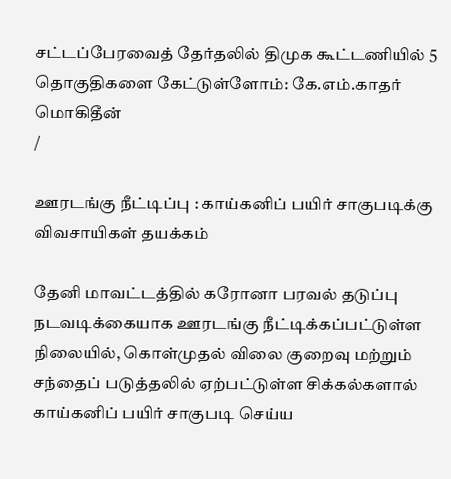சட்டப்பேரவைத் தேர்தலில் திமுக கூட்டணியில் 5 தொகுதிகளை கேட்டுள்ளோம்: கே.எம்.காதர் மொகிதீன்
/

ஊரடங்கு நீட்டிப்பு : காய்கனிப் பயிர் சாகுபடிக்கு விவசாயிகள் தயக்கம்

தேனி மாவட்டத்தில் கரோனா பரவல் தடுப்பு நடவடிக்கையாக ஊரடங்கு நீட்டிக்கப்பட்டுள்ள நிலையில், கொள்முதல் விலை குறைவு மற்றும் சந்தைப் படுத்தலில் ஏற்பட்டுள்ள சிக்கல்களால் காய்கனிப் பயிர் சாகுபடி செய்ய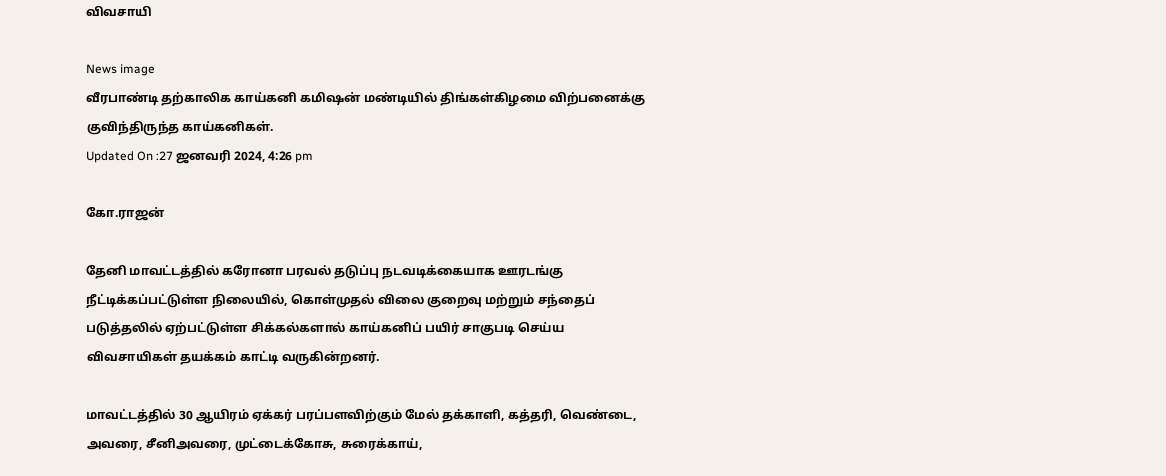விவசாயி

News image
வீரபாண்டி தற்காலிக காய்கனி கமிஷன் மண்டியில் திங்கள்கிழமை விற்பனைக்கு குவிந்திருந்த காய்கனிகள்.
Updated On :27 ஜனவரி 2024, 4:26 pm

கோ.ராஜன்

தேனி மாவட்டத்தில் கரோனா பரவல் தடுப்பு நடவடிக்கையாக ஊரடங்கு நீட்டிக்கப்பட்டுள்ள நிலையில், கொள்முதல் விலை குறைவு மற்றும் சந்தைப் படுத்தலில் ஏற்பட்டுள்ள சிக்கல்களால் காய்கனிப் பயிர் சாகுபடி செய்ய விவசாயிகள் தயக்கம் காட்டி வருகின்றனர்.

மாவட்டத்தில் 30 ஆயிரம் ஏக்கர் பரப்பளவிற்கும் மேல் தக்காளி, கத்தரி, வெண்டை, அவரை, சீனிஅவரை, முட்டைக்கோசு, சுரைக்காய்,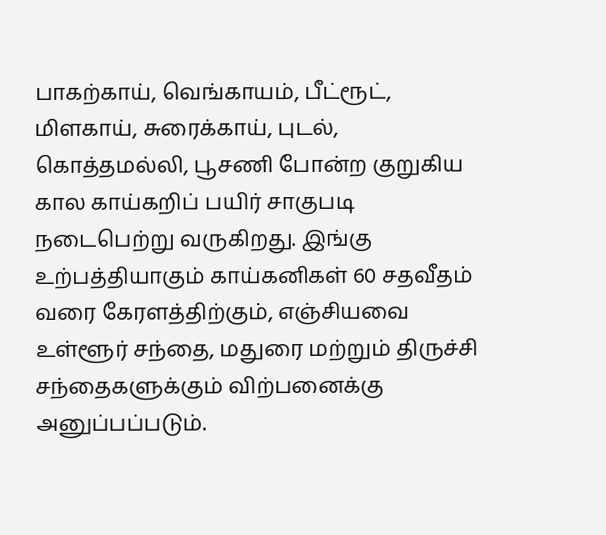பாகற்காய், வெங்காயம், பீட்ரூட், மிளகாய், சுரைக்காய், புடல், கொத்தமல்லி, பூசணி போன்ற குறுகிய கால காய்கறிப் பயிர் சாகுபடி நடைபெற்று வருகிறது. இங்கு உற்பத்தியாகும் காய்கனிகள் 60 சதவீதம் வரை கேரளத்திற்கும், எஞ்சியவை உள்ளூர் சந்தை, மதுரை மற்றும் திருச்சி சந்தைகளுக்கும் விற்பனைக்கு அனுப்பப்படும்.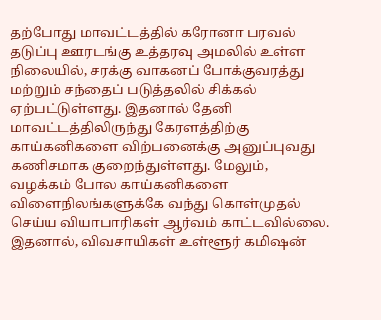தற்போது மாவட்டத்தில் கரோனா பரவல் தடுப்பு ஊரடங்கு உத்தரவு அமலில் உள்ள நிலையில், சரக்கு வாகனப் போக்குவரத்து மற்றும் சந்தைப் படுத்தலில் சிக்கல் ஏற்பட்டுள்ளது. இதனால் தேனி மாவட்டத்திலிருந்து கேரளத்திற்கு காய்கனிகளை விற்பனைக்கு அனுப்புவது கணிசமாக குறைந்துள்ளது. மேலும், வழக்கம் போல காய்கனிகளை விளைநிலங்களுக்கே வந்து கொள்முதல் செய்ய வியாபாரிகள் ஆர்வம் காட்டவில்லை. இதனால், விவசாயிகள் உள்ளூர் கமிஷன்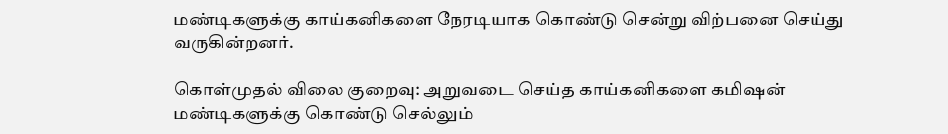மண்டிகளுக்கு காய்கனிகளை நேரடியாக கொண்டு சென்று விற்பனை செய்து வருகின்றனர்.

கொள்முதல் விலை குறைவு: அறுவடை செய்த காய்கனிகளை கமிஷன் மண்டிகளுக்கு கொண்டு செல்லும்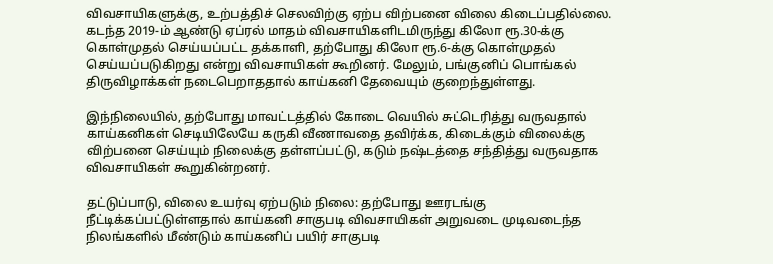விவசாயிகளுக்கு, உற்பத்திச் செலவிற்கு ஏற்ப விற்பனை விலை கிடைப்பதில்லை. கடந்த 2019-ம் ஆண்டு ஏப்ரல் மாதம் விவசாயிகளிடமிருந்து கிலோ ரூ.30-க்கு கொள்முதல் செய்யப்பட்ட தக்காளி, தற்போது கிலோ ரூ.6-க்கு கொள்முதல் செய்யப்படுகிறது என்று விவசாயிகள் கூறினர். மேலும், பங்குனிப் பொங்கல் திருவிழாக்கள் நடைபெறாததால் காய்கனி தேவையும் குறைந்துள்ளது.

இந்நிலையில், தற்போது மாவட்டத்தில் கோடை வெயில் சுட்டெரித்து வருவதால் காய்கனிகள் செடியிலேயே கருகி வீணாவதை தவிர்க்க, கிடைக்கும் விலைக்கு விற்பனை செய்யும் நிலைக்கு தள்ளப்பட்டு, கடும் நஷ்டத்தை சந்தித்து வருவதாக விவசாயிகள் கூறுகின்றனர்.

தட்டுப்பாடு, விலை உயர்வு ஏற்படும் நிலை: தற்போது ஊரடங்கு நீட்டிக்கப்பட்டுள்ளதால் காய்கனி சாகுபடி விவசாயிகள் அறுவடை முடிவடைந்த நிலங்களில் மீண்டும் காய்கனிப் பயிர் சாகுபடி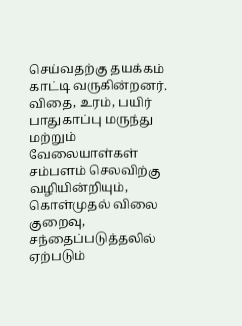செய்வதற்கு தயக்கம் காட்டி வருகின்றனர். விதை, உரம், பயிர் பாதுகாப்பு மருந்து மற்றும் வேலையாள்கள் சம்பளம் செலவிற்கு வழியின்றியும், கொள்முதல் விலை குறைவு, சந்தைப்படுத்தலில் ஏற்படும்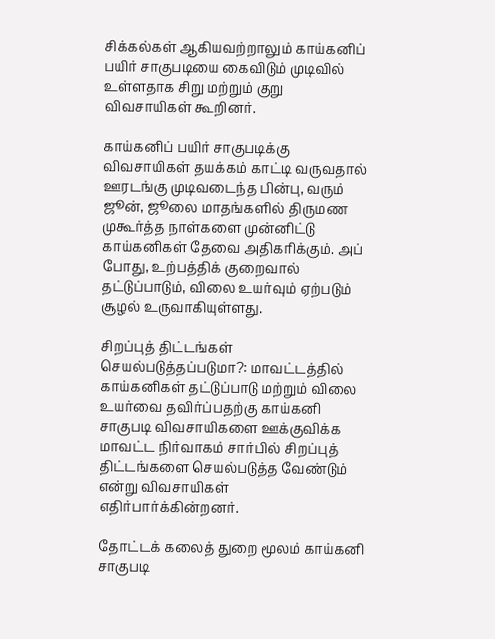சிக்கல்கள் ஆகியவற்றாலும் காய்கனிப் பயிர் சாகுபடியை கைவிடும் முடிவில் உள்ளதாக சிறு மற்றும் குறு விவசாயிகள் கூறினர்.

காய்கனிப் பயிர் சாகுபடிக்கு விவசாயிகள் தயக்கம் காட்டி வருவதால் ஊரடங்கு முடிவடைந்த பின்பு, வரும் ஜூன், ஜூலை மாதங்களில் திருமண முகூர்த்த நாள்களை முன்னிட்டு காய்கனிகள் தேவை அதிகரிக்கும். அப் போது, உற்பத்திக் குறைவால் தட்டுப்பாடும், விலை உயர்வும் ஏற்படும் சூழல் உருவாகியுள்ளது.

சிறப்புத் திட்டங்கள் செயல்படுத்தப்படுமா?: மாவட்டத்தில் காய்கனிகள் தட்டுப்பாடு மற்றும் விலை உயர்வை தவிர்ப்பதற்கு காய்கனி சாகுபடி விவசாயிகளை ஊக்குவிக்க மாவட்ட நிர்வாகம் சார்பில் சிறப்புத் திட்டங்களை செயல்படுத்த வேண்டும் என்று விவசாயிகள் எதிர்பார்க்கின்றனர்.

தோட்டக் கலைத் துறை மூலம் காய்கனி சாகுபடி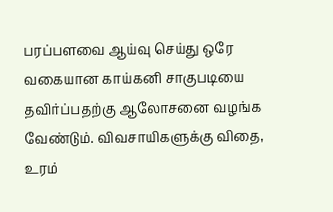பரப்பளவை ஆய்வு செய்து ஒரே வகையான காய்கனி சாகுபடியை தவிர்ப்பதற்கு ஆலோசனை வழங்க வேண்டும். விவசாயிகளுக்கு விதை, உரம்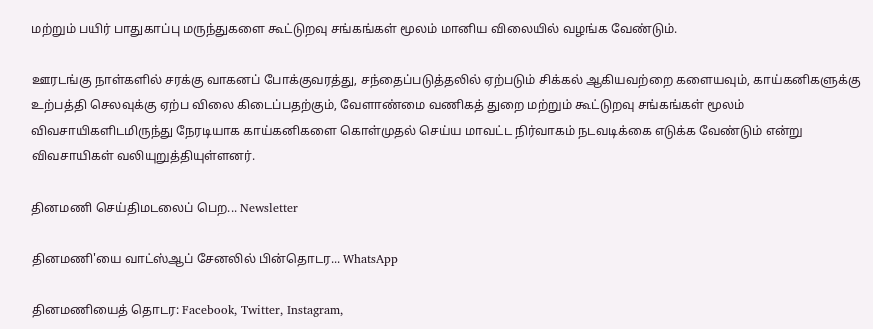மற்றும் பயிர் பாதுகாப்பு மருந்துகளை கூட்டுறவு சங்கங்கள் மூலம் மானிய விலையில் வழங்க வேண்டும்.

ஊரடங்கு நாள்களில் சரக்கு வாகனப் போக்குவரத்து, சந்தைப்படுத்தலில் ஏற்படும் சிக்கல் ஆகியவற்றை களையவும், காய்கனிகளுக்கு உற்பத்தி செலவுக்கு ஏற்ப விலை கிடைப்பதற்கும், வேளாண்மை வணிகத் துறை மற்றும் கூட்டுறவு சங்கங்கள் மூலம் விவசாயிகளிடமிருந்து நேரடியாக காய்கனிகளை கொள்முதல் செய்ய மாவட்ட நிர்வாகம் நடவடிக்கை எடுக்க வேண்டும் என்று விவசாயிகள் வலியுறுத்தியுள்ளனர்.

தினமணி செய்திமடலைப் பெற... Newsletter

தினமணி'யை வாட்ஸ்ஆப் சேனலில் பின்தொடர... WhatsApp

தினமணியைத் தொடர: Facebook, Twitter, Instagram,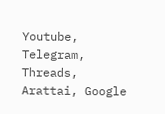Youtube, Telegram, Threads, Arattai, Google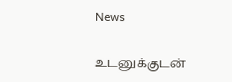News

உடனுக்குடன்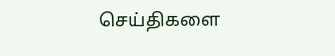செய்திகளை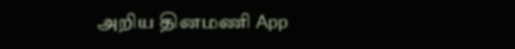அறிய தினமணி App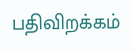பதிவிறக்கம்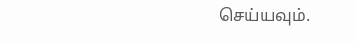செய்யவும்.